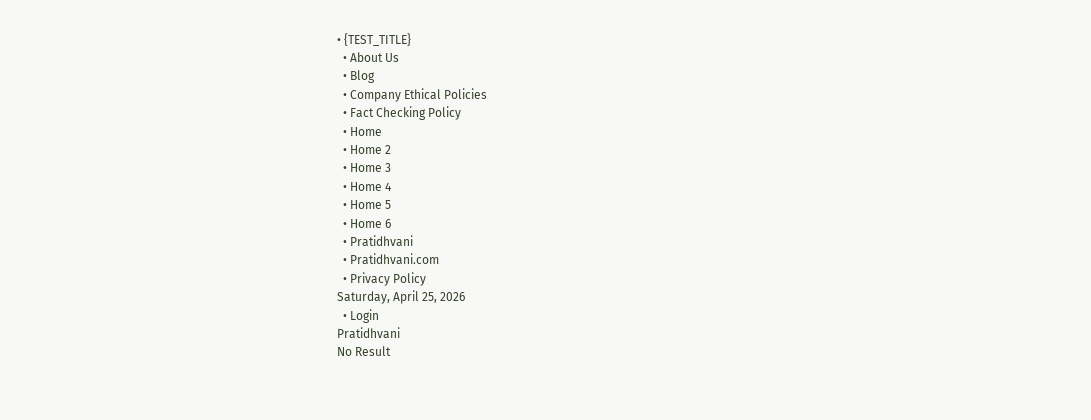• {TEST_TITLE}
  • About Us
  • Blog
  • Company Ethical Policies
  • Fact Checking Policy
  • Home
  • Home 2
  • Home 3
  • Home 4
  • Home 5
  • Home 6
  • Pratidhvani
  • Pratidhvani.com
  • Privacy Policy
Saturday, April 25, 2026
  • Login
Pratidhvani
No Result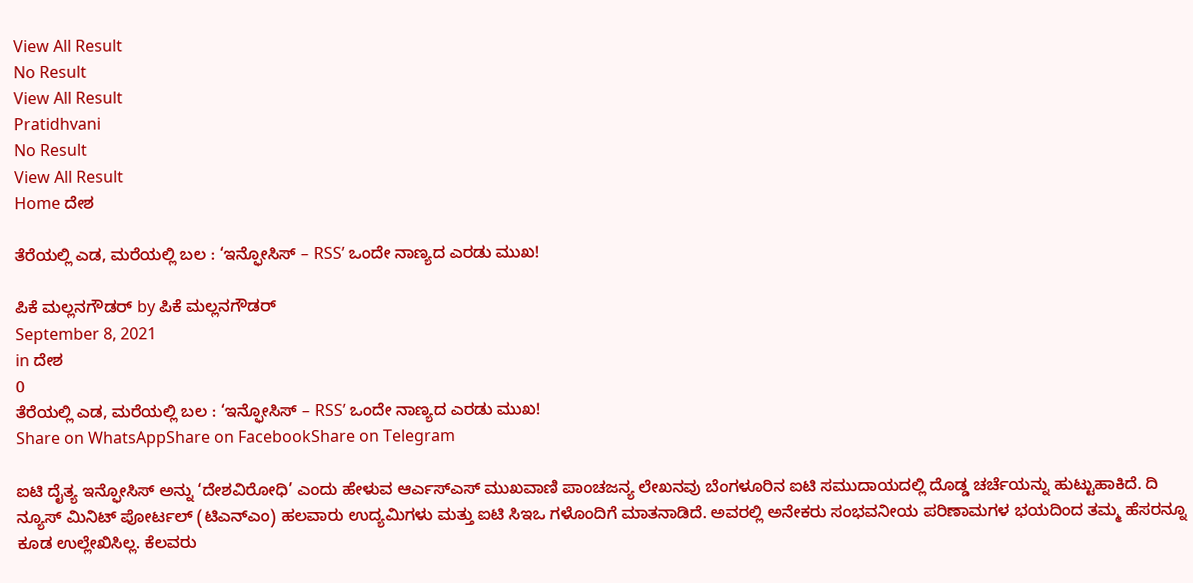View All Result
No Result
View All Result
Pratidhvani
No Result
View All Result
Home ದೇಶ

ತೆರೆಯಲ್ಲಿ ಎಡ, ಮರೆಯಲ್ಲಿ ಬಲ : ‘ಇನ್ಫೋಸಿಸ್ – RSS’ ಒಂದೇ ನಾಣ್ಯದ ಎರಡು ಮುಖ!

ಪಿಕೆ ಮಲ್ಲನಗೌಡರ್ by ಪಿಕೆ ಮಲ್ಲನಗೌಡರ್
September 8, 2021
in ದೇಶ
0
ತೆರೆಯಲ್ಲಿ ಎಡ, ಮರೆಯಲ್ಲಿ ಬಲ : ‘ಇನ್ಫೋಸಿಸ್ – RSS’ ಒಂದೇ ನಾಣ್ಯದ ಎರಡು ಮುಖ!
Share on WhatsAppShare on FacebookShare on Telegram

ಐಟಿ ದೈತ್ಯ ಇನ್ಫೋಸಿಸ್ ಅನ್ನು ‘ದೇಶವಿರೋಧಿ’ ಎಂದು ಹೇಳುವ ಆರ್ಎಸ್ಎಸ್ ಮುಖವಾಣಿ ಪಾಂಚಜನ್ಯ ಲೇಖನವು ಬೆಂಗಳೂರಿನ ಐಟಿ ಸಮುದಾಯದಲ್ಲಿ ದೊಡ್ಡ ಚರ್ಚೆಯನ್ನು ಹುಟ್ಟುಹಾಕಿದೆ. ದಿ ನ್ಯೂಸ್ ಮಿನಿಟ್ ಪೋರ್ಟಲ್ (ಟಿಎನ್ಎಂ) ಹಲವಾರು ಉದ್ಯಮಿಗಳು ಮತ್ತು ಐಟಿ ಸಿಇಒ ಗಳೊಂದಿಗೆ ಮಾತನಾಡಿದೆ. ಅವರಲ್ಲಿ ಅನೇಕರು ಸಂಭವನೀಯ ಪರಿಣಾಮಗಳ ಭಯದಿಂದ ತಮ್ಮ ಹೆಸರನ್ನೂ ಕೂಡ ಉಲ್ಲೇಖಿಸಿಲ್ಲ. ಕೆಲವರು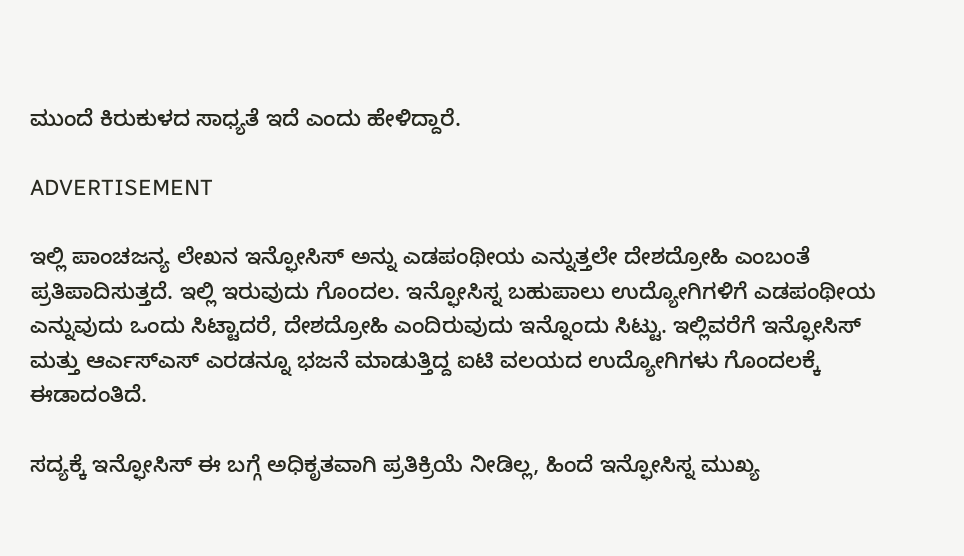ಮುಂದೆ ಕಿರುಕುಳದ ಸಾಧ್ಯತೆ ಇದೆ ಎಂದು ಹೇಳಿದ್ದಾರೆ.

ADVERTISEMENT

ಇಲ್ಲಿ ಪಾಂಚಜನ್ಯ ಲೇಖನ ಇನ್ಫೋಸಿಸ್ ಅನ್ನು ಎಡಪಂಥೀಯ ಎನ್ನುತ್ತಲೇ ದೇಶದ್ರೋಹಿ ಎಂಬಂತೆ ಪ್ರತಿಪಾದಿಸುತ್ತದೆ. ಇಲ್ಲಿ ಇರುವುದು ಗೊಂದಲ. ಇನ್ಫೋಸಿಸ್ನ ಬಹುಪಾಲು ಉದ್ಯೋಗಿಗಳಿಗೆ ಎಡಪಂಥೀಯ ಎನ್ನುವುದು ಒಂದು ಸಿಟ್ಟಾದರೆ, ದೇಶದ್ರೋಹಿ ಎಂದಿರುವುದು ಇನ್ನೊಂದು ಸಿಟ್ಟು. ಇಲ್ಲಿವರೆಗೆ ಇನ್ಫೋಸಿಸ್ ಮತ್ತು ಆರ್ಎಸ್ಎಸ್ ಎರಡನ್ನೂ ಭಜನೆ ಮಾಡುತ್ತಿದ್ದ ಐಟಿ ವಲಯದ ಉದ್ಯೋಗಿಗಳು ಗೊಂದಲಕ್ಕೆ ಈಡಾದಂತಿದೆ.

ಸದ್ಯಕ್ಕೆ ಇನ್ಫೋಸಿಸ್ ಈ ಬಗ್ಗೆ ಅಧಿಕೃತವಾಗಿ ಪ್ರತಿಕ್ರಿಯೆ ನೀಡಿಲ್ಲ, ಹಿಂದೆ ಇನ್ಫೋಸಿಸ್ನ ಮುಖ್ಯ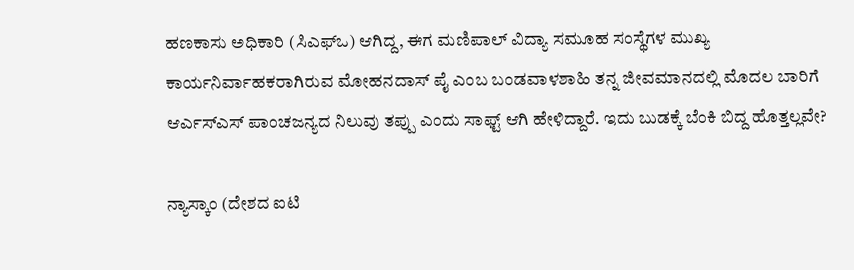ಹಣಕಾಸು ಅಧಿಕಾರಿ (ಸಿಎಫ್ಒ) ಆಗಿದ್ದ, ಈಗ ಮಣಿಪಾಲ್ ವಿದ್ಯಾ ಸಮೂಹ ಸಂಸ್ಥೆಗಳ ಮುಖ್ಯ ಕಾರ್ಯನಿರ್ವಾಹಕರಾಗಿರುವ ಮೋಹನದಾಸ್ ಪೈ ಎಂಬ ಬಂಡವಾಳಶಾಹಿ ತನ್ನ ಜೀವಮಾನದಲ್ಲಿ ಮೊದಲ ಬಾರಿಗೆ ಆರ್ಎಸ್ಎಸ್ ಪಾಂಚಜನ್ಯದ ನಿಲುವು ತಪ್ಪು ಎಂದು ಸಾಫ್ಟ್ ಆಗಿ ಹೇಳಿದ್ದಾರೆ. ಇದು ಬುಡಕ್ಕೆ ಬೆಂಕಿ ಬಿದ್ದ ಹೊತ್ತಲ್ಲವೇ?

ನ್ಯಾಸ್ಕಾಂ (ದೇಶದ ಐಟಿ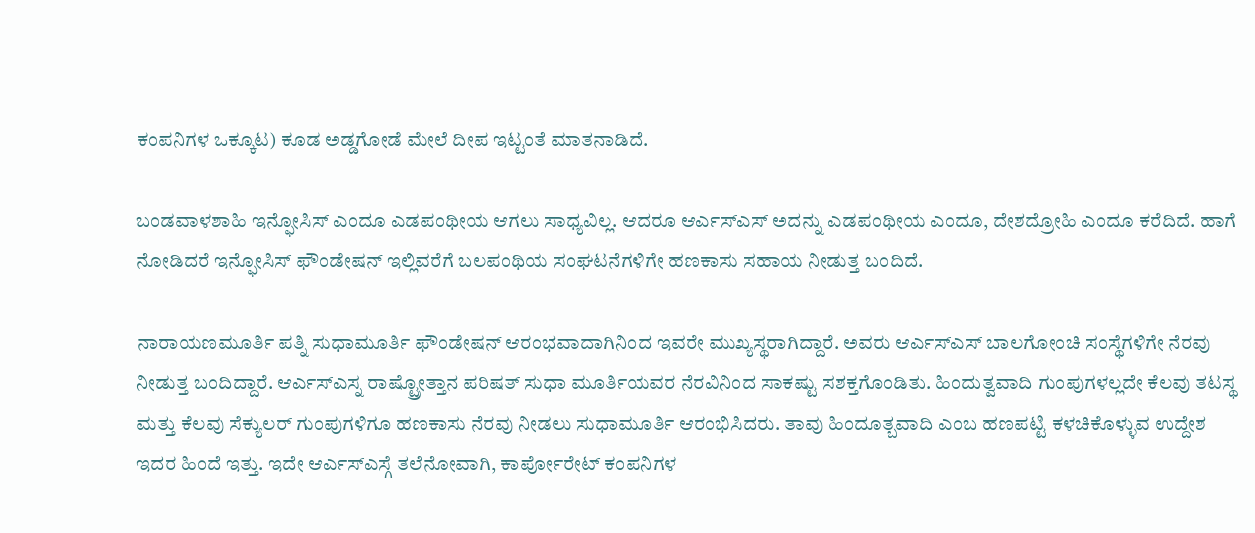ಕಂಪನಿಗಳ ಒಕ್ಕೂಟ) ಕೂಡ ಅಡ್ಡಗೋಡೆ ಮೇಲೆ ದೀಪ ಇಟ್ಟಂತೆ ಮಾತನಾಡಿದೆ.

ಬಂಡವಾಳಶಾಹಿ ಇನ್ಫೋಸಿಸ್ ಎಂದೂ ಎಡಪಂಥೀಯ ಆಗಲು ಸಾಧ್ಯವಿಲ್ಲ. ಆದರೂ ಆರ್ಎಸ್ಎಸ್ ಅದನ್ನು ಎಡಪಂಥೀಯ ಎಂದೂ, ದೇಶದ್ರೋಹಿ ಎಂದೂ ಕರೆದಿದೆ. ಹಾಗೆ ನೋಡಿದರೆ ಇನ್ಫೋಸಿಸ್ ಫೌಂಡೇಷನ್ ಇಲ್ಲಿವರೆಗೆ ಬಲಪಂಥಿಯ ಸಂಘಟನೆಗಳಿಗೇ ಹಣಕಾಸು ಸಹಾಯ ನೀಡುತ್ತ ಬಂದಿದೆ.

ನಾರಾಯಣಮೂರ್ತಿ ಪತ್ನಿ ಸುಧಾಮೂರ್ತಿ ಫೌಂಡೇಷನ್ ಆರಂಭವಾದಾಗಿನಿಂದ ಇವರೇ ಮುಖ್ಯಸ್ಥರಾಗಿದ್ದಾರೆ. ಅವರು ಆರ್ಎಸ್ಎಸ್ ಬಾಲಗೋಂಚಿ ಸಂಸ್ಥೆಗಳಿಗೇ ನೆರವು ನೀಡುತ್ತ ಬಂದಿದ್ದಾರೆ. ಆರ್ಎಸ್ಎಸ್ನ ರಾಷ್ಟ್ರೋತ್ತಾನ ಪರಿಷತ್ ಸುಧಾ ಮೂರ್ತಿಯವರ ನೆರವಿನಿಂದ ಸಾಕಷ್ಟು ಸಶಕ್ತಗೊಂಡಿತು. ಹಿಂದುತ್ವವಾದಿ ಗುಂಪುಗಳಲ್ಲದೇ ಕೆಲವು ತಟಸ್ಥ ಮತ್ತು ಕೆಲವು ಸೆಕ್ಯುಲರ್ ಗುಂಪುಗಳಿಗೂ ಹಣಕಾಸು ನೆರವು ನೀಡಲು ಸುಧಾಮೂರ್ತಿ ಆರಂಭಿಸಿದರು. ತಾವು ಹಿಂದೂತ್ಬವಾದಿ ಎಂಬ ಹಣಪಟ್ಟಿ ಕಳಚಿಕೊಳ್ಳುವ ಉದ್ದೇಶ ಇದರ ಹಿಂದೆ ಇತ್ತು. ಇದೇ ಆರ್ಎಸ್ಎಸ್ಗೆ ತಲೆನೋವಾಗಿ, ಕಾರ್ಪೋರೇಟ್ ಕಂಪನಿಗಳ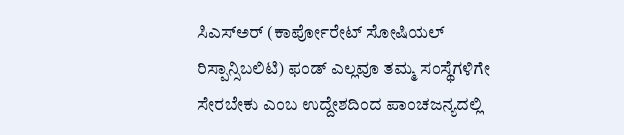ಸಿಎಸ್ಅರ್ (ಕಾರ್ಪೋರೇಟ್ ಸೋಷಿಯಲ್ ರಿಸ್ಪಾನ್ಸಿಬಲಿಟಿ) ಫಂಡ್ ಎಲ್ಲವೂ ತಮ್ಮ ಸಂಸ್ಥೆಗಳಿಗೇ ಸೇರಬೇಕು ಎಂಬ ಉದ್ದೇಶದಿಂದ ಪಾಂಚಜನ್ಯದಲ್ಲಿ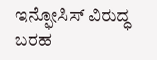ಇನ್ಫೋಸಿಸ್ ವಿರುದ್ಧ ಬರಹ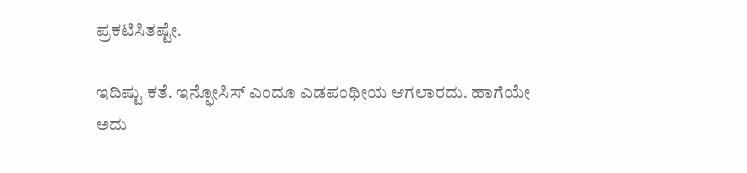ಪ್ರಕಟಿಸಿತಷ್ಟೇ.

ಇದಿಷ್ಟು ಕತೆ. ಇನ್ಫೋಸಿಸ್ ಎಂದೂ ಎಡಪಂಥೀಯ ಆಗಲಾರದು. ಹಾಗೆಯೇ ಅದು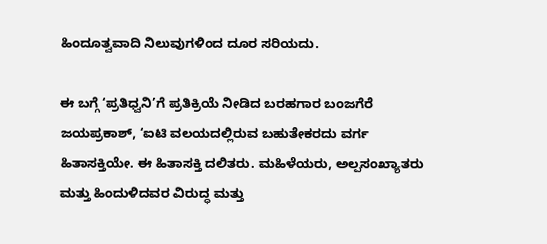ಹಿಂದೂತ್ವವಾದಿ ನಿಲುವುಗಳಿಂದ ದೂರ ಸರಿಯದು.

ಈ ಬಗ್ಗೆ ‘ಪ್ರತಿಧ್ವನಿ’ಗೆ ಪ್ರತಿಕ್ರಿಯೆ ನೀಡಿದ ಬರಹಗಾರ ಬಂಜಗೆರೆ ಜಯಪ್ರಕಾಶ್, ‘ಐಟಿ ವಲಯದಲ್ಲಿರುವ ಬಹುತೇಕರದು ವರ್ಗ ಹಿತಾಸಕ್ತಿಯೇ. ಈ ಹಿತಾಸಕ್ತಿ ದಲಿತರು. ಮಹಿಳೆಯರು, ಅಲ್ಪಸಂಖ್ಯಾತರು ಮತ್ತು ಹಿಂದುಳಿದವರ ವಿರುದ್ಧ ಮತ್ತು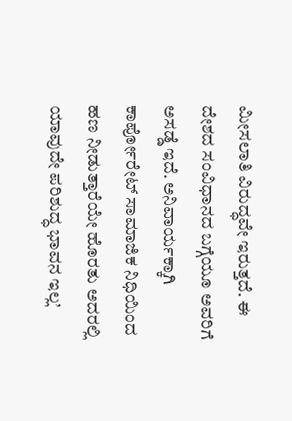ಮೀಸಲಾತಿ ವಿರುದ್ಧವೇ ಇರುತ್ತದೆ. ಈ ದೇಶದ ಸಂವಿಧಾನದ ಬಗ್ಗೆಯೂ ಅವರಿಗೆ ಅಸಡ್ಡೆ ಇದೆ. ಅನಿವಾರ್ಯಕ್ಕಾಗಿ ಕಾರ್ಪೋರೇಟ್ ಸಾಮಾಜಿಕ ನಿಧಿಯಿಂದ ಹಣ ನೀಡುತ್ತಾರೆಯೇ ಹೊರತು ಅದರಲ್ಲಿ ಯಾವುದೇ ಪರಿಶುದ್ಧ ಭಾವನ ಇಲ್ಲ’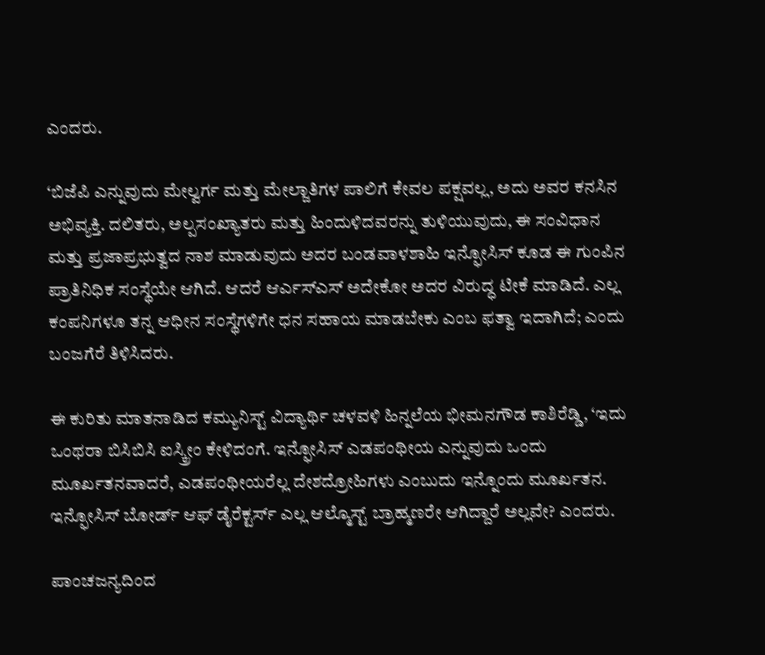ಎಂದರು.

‘ಬಿಜೆಪಿ ಎನ್ನುವುದು ಮೇಲ್ವರ್ಗ ಮತ್ತು ಮೇಲ್ಜಾತಿಗಳ ಪಾಲಿಗೆ ಕೇವಲ ಪಕ್ಷವಲ್ಲ, ಅದು ಅವರ ಕನಸಿನ ಅಭಿವ್ಯಕ್ತಿ. ದಲಿತರು, ಅಲ್ಪಸಂಖ್ಯಾತರು ಮತ್ತು ಹಿಂದುಳಿದವರನ್ನು ತುಳಿಯುವುದು, ಈ ಸಂವಿಧಾನ ಮತ್ತು ಪ್ರಜಾಪ್ರಭುತ್ವದ ನಾಶ ಮಾಡುವುದು ಅದರ ಬಂಡವಾಳಶಾಹಿ ಇನ್ಫೋಸಿಸ್ ಕೂಡ ಈ ಗುಂಪಿನ ಪ್ರಾತಿನಿಧಿಕ ಸಂಸ್ಥೆಯೇ ಆಗಿದೆ. ಆದರೆ ಆರ್ಎಸ್ಎಸ್ ಅದೇಕೋ ಅದರ ವಿರುದ್ಧ ಟೀಕೆ ಮಾಡಿದೆ. ಎಲ್ಲ ಕಂಪನಿಗಳೂ ತನ್ನ ಆಧೀನ ಸಂಸ್ಥೆಗಳಿಗೇ ಧನ ಸಹಾಯ ಮಾಡಬೇಕು ಎಂಬ ಫತ್ವಾ ಇದಾಗಿದೆ; ಎಂದು ಬಂಜಗೆರೆ ತಿಳಿಸಿದರು.

ಈ ಕುರಿತು ಮಾತನಾಡಿದ ಕಮ್ಯುನಿಸ್ಟ್ ವಿದ್ಯಾರ್ಥಿ ಚಳವಳಿ ಹಿನ್ನಲೆಯ ಭೀಮನಗೌಡ ಕಾಶಿರೆಡ್ಡಿ, ‘ಇದು ಒಂಥರಾ ಬಿಸಿಬಿಸಿ ಐಸ್ಕ್ರೀಂ ಕೇಳಿದಂಗೆ. ಇನ್ಫೋಸಿಸ್ ಎಡಪಂಥೀಯ ಎನ್ನುವುದು ಒಂದು ಮೂರ್ಖತನವಾದರೆ, ಎಡಪಂಥೀಯರೆಲ್ಲ ದೇಶದ್ರೋಹಿಗಳು ಎಂಬುದು ಇನ್ನೊಂದು ಮೂರ್ಖತನ. ಇನ್ಫೋಸಿಸ್ ಬೋರ್ಡ್ ಆಫ್ ಡೈರೆಕ್ಟರ್ಸ್ ಎಲ್ಲ ಆಲ್ಮೊಸ್ಟ್ ಬ್ರಾಹ್ಮಣರೇ ಆಗಿದ್ದಾರೆ ಅಲ್ಲವೇ? ಎಂದರು.

ಪಾಂಚಜನ್ಯದಿಂದ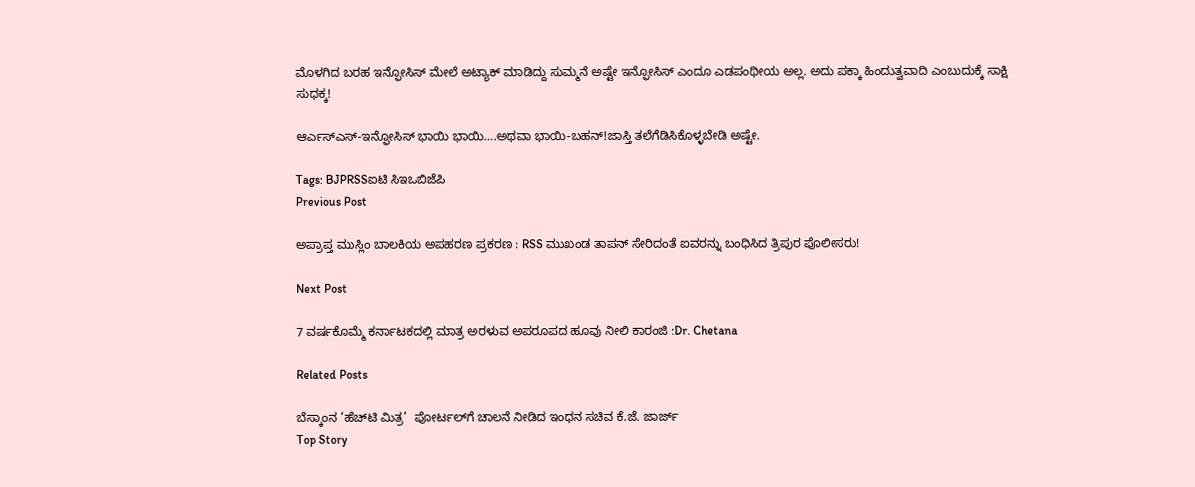ಮೊಳಗಿದ ಬರಹ ಇನ್ಫೋಸಿಸ್ ಮೇಲೆ ಅಟ್ಯಾಕ್ ಮಾಡಿದ್ದು ಸುಮ್ಮನೆ ಅಷ್ಟೇ ಇನ್ಫೋಸಿಸ್ ಎಂದೂ ಎಡಪಂಥೀಯ ಅಲ್ಲ. ಅದು ಪಕ್ಕಾ ಹಿಂದುತ್ವವಾದಿ ಎಂಬುದುಕ್ಕೆ ಸಾಕ್ಷಿ ಸುಧಕ್ಕ!

ಆರ್ಎಸ್ಎಸ್-ಇನ್ಫೋಸಿಸ್ ಭಾಯಿ ಭಾಯಿ….ಅಥವಾ ಭಾಯಿ-ಬಹನ್!ಜಾಸ್ತಿ ತಲೆಗೆಡಿಸಿಕೊಳ್ಳಬೇಡಿ ಅಷ್ಟೇ.

Tags: BJPRSSಐಟಿ ಸಿಇಒಬಿಜೆಪಿ
Previous Post

ಅಪ್ರಾಪ್ತ ಮುಸ್ಲಿಂ ಬಾಲಕಿಯ ಅಪಹರಣ ಪ್ರಕರಣ : RSS ಮುಖಂಡ ತಾಪನ್ ಸೇರಿದಂತೆ ಐವರನ್ನು ಬಂಧಿಸಿದ ತ್ರಿಪುರ ಪೊಲೀಸರು!

Next Post

7 ವರ್ಷಕೊಮ್ಮೆ ಕರ್ನಾಟಕದಲ್ಲಿ ಮಾತ್ರ ಅರಳುವ ಅಪರೂಪದ ಹೂವು ನೀಲಿ ಕಾರಂಜಿ :Dr. Chetana

Related Posts

ಬೆಸ್ಕಾಂನ ‘ಹೆಚ್‌ಟಿ ಮಿತ್ರ’  ಪೋರ್ಟಲ್‌ಗೆ ಚಾಲನೆ ನೀಡಿದ ಇಂಧನ ಸಚಿವ ಕೆ.ಜೆ. ಜಾರ್ಜ್
Top Story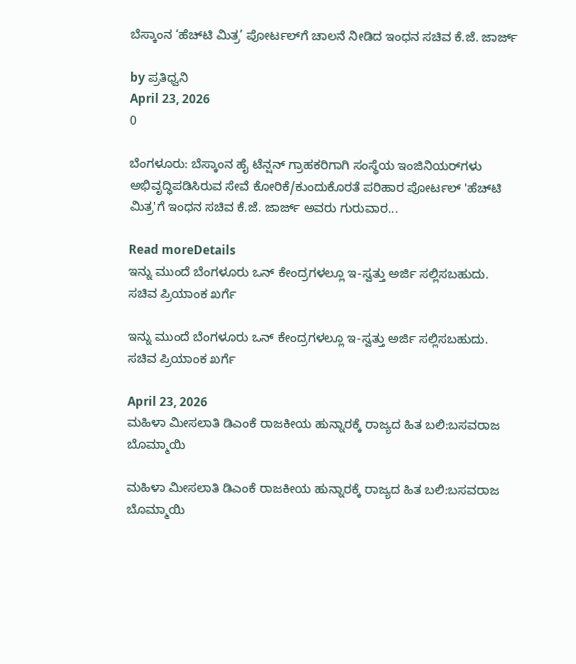ಬೆಸ್ಕಾಂನ ‘ಹೆಚ್‌ಟಿ ಮಿತ್ರ’ ಪೋರ್ಟಲ್‌ಗೆ ಚಾಲನೆ ನೀಡಿದ ಇಂಧನ ಸಚಿವ ಕೆ.ಜೆ. ಜಾರ್ಜ್

by ಪ್ರತಿಧ್ವನಿ
April 23, 2026
0

ಬೆಂಗಳೂರು: ಬೆಸ್ಕಾಂನ ಹೈ ಟೆನ್ಷನ್ ಗ್ರಾಹಕರಿಗಾಗಿ ಸಂಸ್ಥೆಯ ಇಂಜಿನಿಯರ್‌ಗಳು ಅಭಿವೃದ್ಧಿಪಡಿಸಿರುವ ಸೇವೆ ಕೋರಿಕೆ/ಕುಂದುಕೊರತೆ ಪರಿಹಾರ ಪೋರ್ಟಲ್ 'ಹೆಚ್‌ಟಿ ಮಿತ್ರ'ಗೆ ಇಂಧನ ಸಚಿವ ಕೆ.ಜೆ. ಜಾರ್ಜ್ ಅವರು ಗುರುವಾರ...

Read moreDetails
ಇನ್ನು ಮುಂದೆ ಬೆಂಗಳೂರು ಒನ್ ಕೇಂದ್ರಗಳಲ್ಲೂ ಇ-ಸ್ವತ್ತು ಅರ್ಜಿ ಸಲ್ಲಿಸಬಹುದು. ಸಚಿವ ಪ್ರಿಯಾಂಕ ಖರ್ಗೆ

ಇನ್ನು ಮುಂದೆ ಬೆಂಗಳೂರು ಒನ್ ಕೇಂದ್ರಗಳಲ್ಲೂ ಇ-ಸ್ವತ್ತು ಅರ್ಜಿ ಸಲ್ಲಿಸಬಹುದು. ಸಚಿವ ಪ್ರಿಯಾಂಕ ಖರ್ಗೆ

April 23, 2026
ಮಹಿಳಾ ಮೀಸಲಾತಿ ಡಿಎಂಕೆ ರಾಜಕೀಯ ಹುನ್ನಾರಕ್ಕೆ ರಾಜ್ಯದ ಹಿತ ಬಲಿ:ಬಸವರಾಜ ಬೊಮ್ಮಾಯಿ

ಮಹಿಳಾ ಮೀಸಲಾತಿ ಡಿಎಂಕೆ ರಾಜಕೀಯ ಹುನ್ನಾರಕ್ಕೆ ರಾಜ್ಯದ ಹಿತ ಬಲಿ:ಬಸವರಾಜ ಬೊಮ್ಮಾಯಿ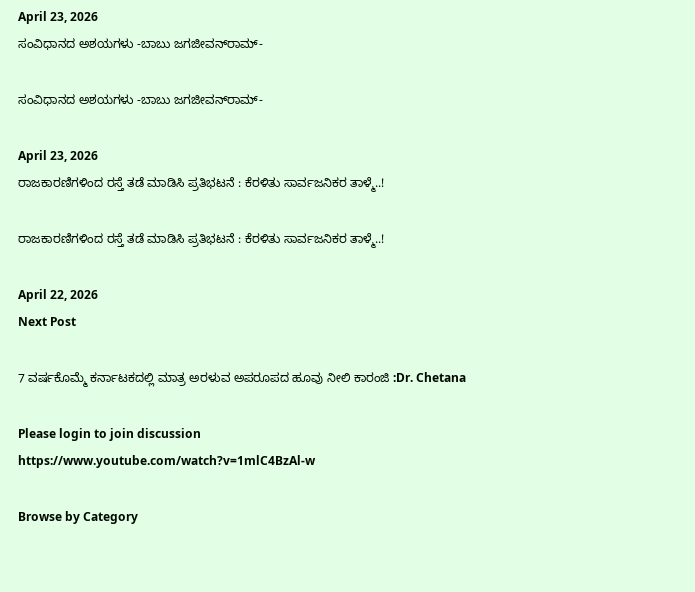April 23, 2026
ಸಂವಿಧಾನದ ಅಶಯಗಳು -ಬಾಬು ಜಗಜೀವನ್‌ರಾಮ್‌-

ಸಂವಿಧಾನದ ಅಶಯಗಳು -ಬಾಬು ಜಗಜೀವನ್‌ರಾಮ್‌-

April 23, 2026
ರಾಜಕಾರಣಿಗಳಿಂದ ರಸ್ತೆ ತಡೆ ಮಾಡಿಸಿ ಪ್ರತಿಭಟನೆ : ಕೆರಳಿತು ಸಾರ್ವಜನಿಕರ ತಾಳ್ಮೆ..!

ರಾಜಕಾರಣಿಗಳಿಂದ ರಸ್ತೆ ತಡೆ ಮಾಡಿಸಿ ಪ್ರತಿಭಟನೆ : ಕೆರಳಿತು ಸಾರ್ವಜನಿಕರ ತಾಳ್ಮೆ..!

April 22, 2026
Next Post

7 ವರ್ಷಕೊಮ್ಮೆ ಕರ್ನಾಟಕದಲ್ಲಿ ಮಾತ್ರ ಅರಳುವ ಅಪರೂಪದ ಹೂವು ನೀಲಿ ಕಾರಂಜಿ :Dr. Chetana

Please login to join discussion
https://www.youtube.com/watch?v=1mlC4BzAl-w

Browse by Category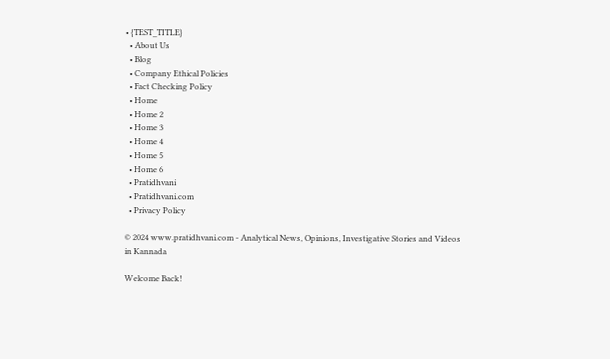• {TEST_TITLE}
  • About Us
  • Blog
  • Company Ethical Policies
  • Fact Checking Policy
  • Home
  • Home 2
  • Home 3
  • Home 4
  • Home 5
  • Home 6
  • Pratidhvani
  • Pratidhvani.com
  • Privacy Policy

© 2024 www.pratidhvani.com - Analytical News, Opinions, Investigative Stories and Videos in Kannada

Welcome Back!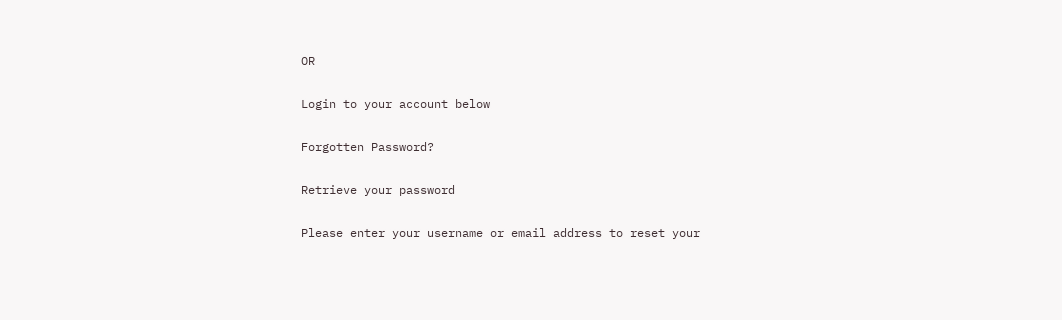OR

Login to your account below

Forgotten Password?

Retrieve your password

Please enter your username or email address to reset your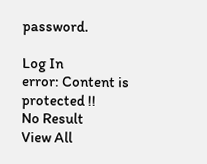password.

Log In
error: Content is protected !!
No Result
View All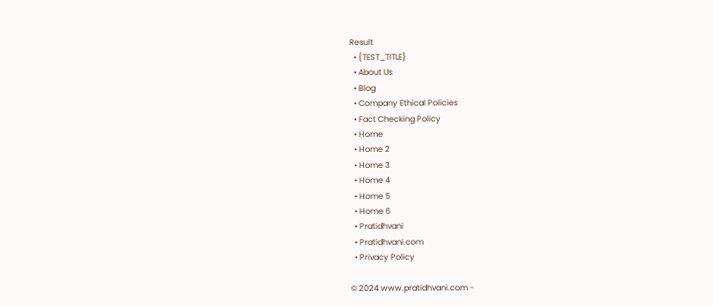Result
  • {TEST_TITLE}
  • About Us
  • Blog
  • Company Ethical Policies
  • Fact Checking Policy
  • Home
  • Home 2
  • Home 3
  • Home 4
  • Home 5
  • Home 6
  • Pratidhvani
  • Pratidhvani.com
  • Privacy Policy

© 2024 www.pratidhvani.com -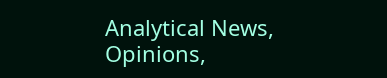Analytical News, Opinions,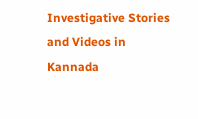Investigative Stories and Videos in Kannada